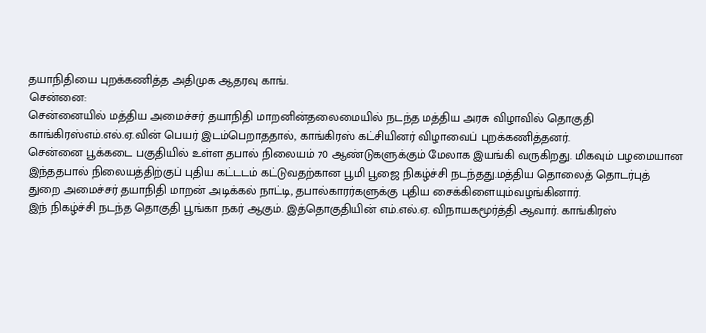தயாநிதியை புறக்கணித்த அதிமுக ஆதரவு காங்.
சென்னை:
சென்னையில் மத்திய அமைச்சர் தயாநிதி மாறனின்தலைமையில் நடந்த மத்திய அரசு விழாவில் தொகுதி காங்கிரஸ்எம்.எல்.ஏ.வின் பெயர் இடம்பெறாததால், காங்கிரஸ் கட்சியினர் விழாவைப் புறக்கணித்தனர்.
சென்னை பூக்கடை பகுதியில் உள்ள தபால் நிலையம் 70 ஆண்டுகளுக்கும் மேலாக இயங்கி வருகிறது. மிகவும் பழமையான இந்ததபால் நிலையத்திற்குப் புதிய கட்டடம் கட்டுவதற்கான பூமி பூஜை நிகழ்ச்சி நடந்தது.மத்திய தொலைத் தொடர்புத் துறை அமைச்சர் தயாநிதி மாறன் அடிக்கல் நாட்டி, தபால்காரர்களுக்கு புதிய சைக்கிளையும்வழங்கினார்.
இந் நிகழ்ச்சி நடந்த தொகுதி பூங்கா நகர் ஆகும். இத்தொகுதியின் எம்.எல்.ஏ. விநாயகமூர்த்தி ஆவார். காங்கிரஸ்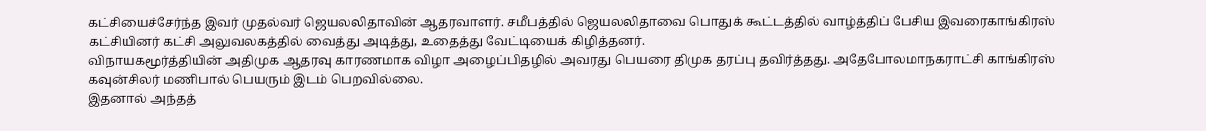கட்சியைச்சேர்ந்த இவர் முதல்வர் ஜெயலலிதாவின் ஆதரவாளர். சமீபத்தில் ஜெயலலிதாவை பொதுக் கூட்டத்தில் வாழ்த்திப் பேசிய இவரைகாங்கிரஸ் கட்சியினர் கட்சி அலுவலகத்தில் வைத்து அடித்து, உதைத்து வேட்டியைக் கிழித்தனர்.
விநாயகமூர்த்தியின் அதிமுக ஆதரவு காரணமாக விழா அழைப்பிதழில் அவரது பெயரை திமுக தரப்பு தவிர்த்தது. அதேபோலமாநகராட்சி காங்கிரஸ் கவுன்சிலர் மணிபால் பெயரும் இடம் பெறவில்லை.
இதனால் அந்தத்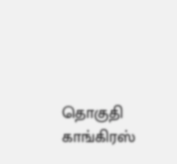தொகுதி காங்கிரஸ்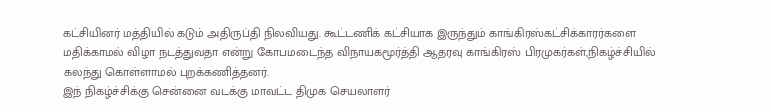கட்சியினர் மத்தியில் கடும் அதிருப்தி நிலவியது. கூட்டணிக் கட்சியாக இருந்தும் காங்கிரஸ்கட்சிக்காரர்களை மதிக்காமல் விழா நடத்துவதா என்று கோபமடைந்த விநாயகமூர்த்தி ஆதரவு காங்கிரஸ் பிரமுகர்கள்,நிகழ்ச்சியில் கலந்து கொள்ளாமல் புறக்கணித்தனர்.
இந் நிகழ்ச்சிக்கு சென்னை வடக்கு மாவட்ட திமுக செயலாளர்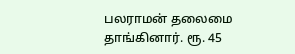பலராமன் தலைமை தாங்கினார். ரூ. 45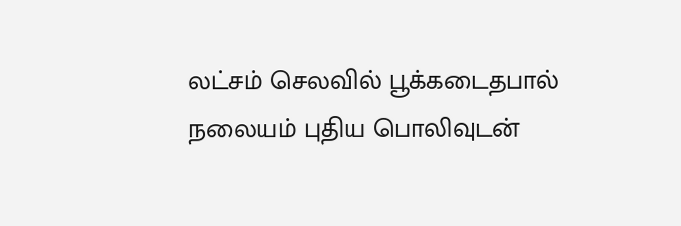லட்சம் செலவில் பூக்கடைதபால் நலையம் புதிய பொலிவுடன்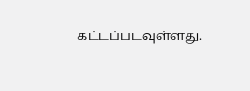கட்டப்படவுள்ளது.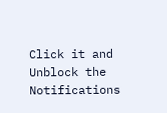Click it and Unblock the Notifications